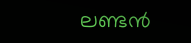ലണ്ടന്‍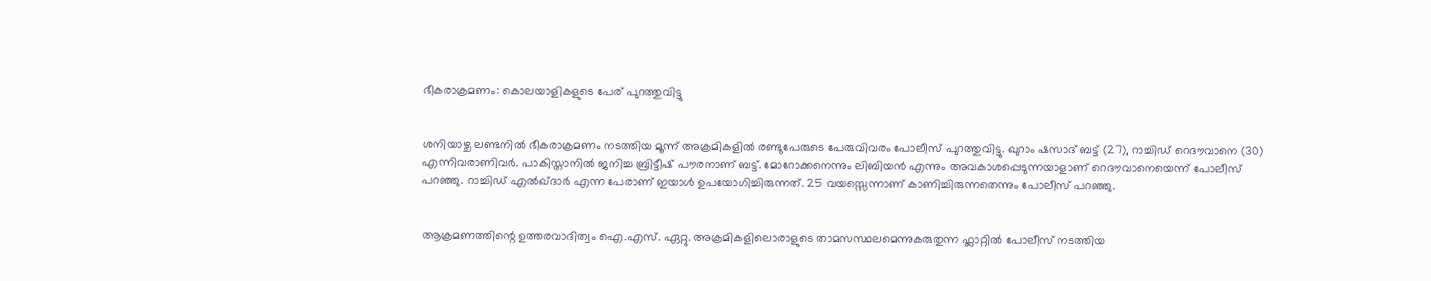ഭീകരാക്രമണം: കൊലയാളികളുടെ പേര് പുറത്തുവിട്ടു


ശനിയാഴ്ച ലണ്ടനില്‍ ഭീകരാക്രമണം നടത്തിയ മൂന്ന് അക്രമികളില്‍ രണ്ടുപേരുടെ പേരുവിവരം പോലീസ് പുറത്തുവിട്ടു. ഖുറാം ഷസാദ് ബട്ട് (27), റാച്ചിഡ് റെദൗവാനെ (30) എന്നിവരാണിവര്‍. പാകിസ്താനില്‍ ജനിച്ച ബ്രിട്ടീഷ് പൗരനാണ് ബട്ട്. മോറോക്കനെന്നും ലിബിയന്‍ എന്നും അവകാശപ്പെടുന്നയാളാണ് റെദൗവാനെയെന്ന് പോലീസ് പറഞ്ഞു. റാച്ചിഡ് എല്‍ഖ്ദാര്‍ എന്ന പേരാണ് ഇയാള്‍ ഉപയോഗിച്ചിരുന്നത്. 25 വയസ്സെന്നാണ് കാണിച്ചിരുന്നതെന്നും പോലീസ് പറഞ്ഞു.


ആക്രമണത്തിന്റെ ഉത്തരവാദിത്വം ഐ.എസ്. ഏറ്റു. അക്രമികളിലൊരാളുടെ താമസസ്ഥലമെന്നുകരുതുന്ന ഫ്ലാറ്റില്‍ പോലീസ് നടത്തിയ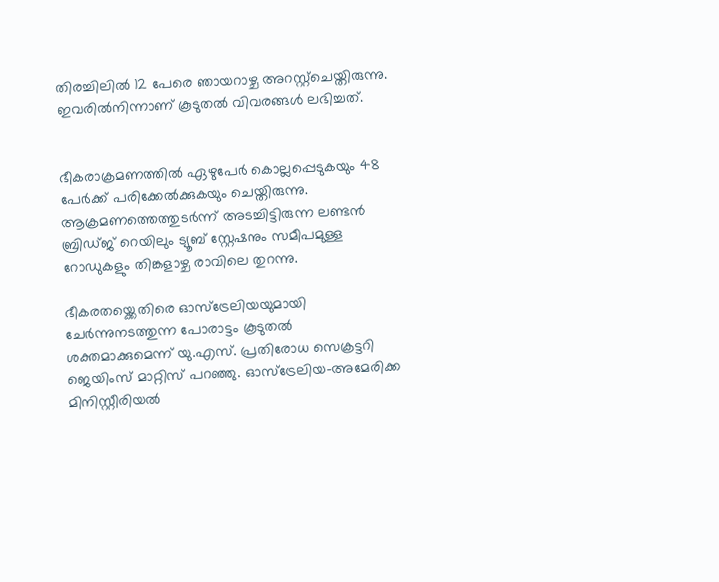തിരച്ചിലില്‍ 12 പേരെ ഞായറാഴ്ച അറസ്റ്റ്ചെയ്തിരുന്നു. ഇവരില്‍നിന്നാണ് കൂടുതല്‍ വിവരങ്ങള്‍ ലഭിച്ചത്.


ഭീകരാക്രമണത്തില്‍ ഏഴുപേര്‍ കൊല്ലപ്പെടുകയും 48 പേര്‍ക്ക് പരിക്കേല്‍ക്കുകയും ചെയ്തിരുന്നു. ആക്രമണത്തെത്തുടര്‍ന്ന് അടച്ചിട്ടിരുന്ന ലണ്ടന്‍ ബ്രിഡ്ജ് റെയിലും ട്യൂബ് സ്റ്റേഷനും സമീപമുള്ള റോഡുകളും തിങ്കളാഴ്ച രാവിലെ തുറന്നു.

ഭീകരതയ്ക്കെതിരെ ഓസ്ട്രേലിയയുമായി ചേര്‍ന്നുനടത്തുന്ന പോരാട്ടം കൂടുതല്‍ ശക്തമാക്കുമെന്ന് യു.എസ്. പ്രതിരോധ സെക്രട്ടറി ജെയിംസ് മാറ്റിസ് പറഞ്ഞു. ഓസ്ട്രേലിയ-അമേരിക്ക മിനിസ്റ്റീരിയല്‍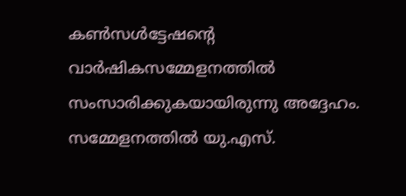കണ്‍സള്‍ട്ടേഷന്റെ വാര്‍ഷികസമ്മേളനത്തില്‍ സംസാരിക്കുകയായിരുന്നു അദ്ദേഹം. സമ്മേളനത്തില്‍ യു.എസ്.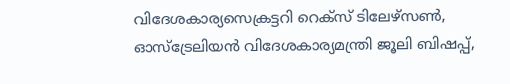വിദേശകാര്യസെക്രട്ടറി റെക്സ് ടിലേഴ്സണ്‍, ഓസ്ട്രേലിയന്‍ വിദേശകാര്യമന്ത്രി ജൂലി ബിഷപ്പ്,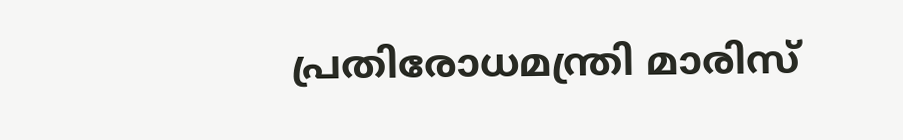പ്രതിരോധമന്ത്രി മാരിസ്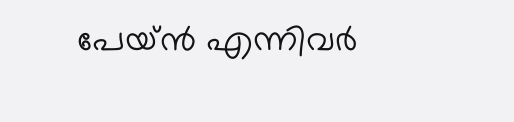പേയ്ന്‍ എന്നിവര്‍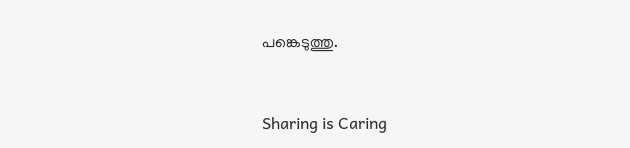പങ്കെടുത്തു.



Sharing is Caring